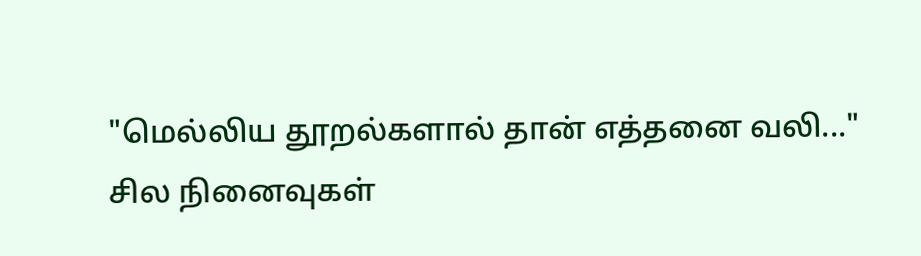"மெல்லிய தூறல்களால் தான் எத்தனை வலி..."
சில நினைவுகள்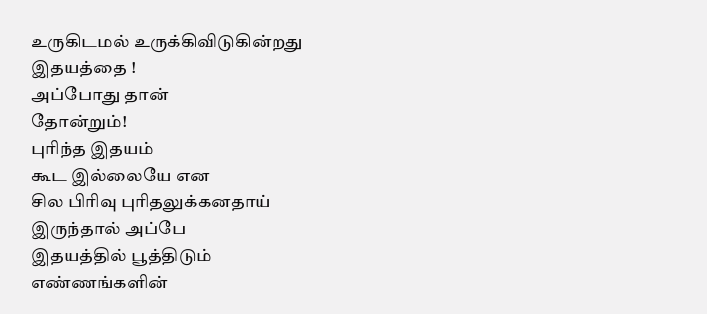உருகிடமல் உருக்கிவிடுகின்றது
இதயத்தை !
அப்போது தான்
தோன்றும்!
புரிந்த இதயம்
கூட இல்லையே என
சில பிரிவு புரிதலுக்கனதாய்
இருந்தால் அப்பே
இதயத்தில் பூத்திடும்
எண்ணங்களின்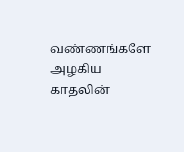வண்ணங்களே
அழகிய
காதலின்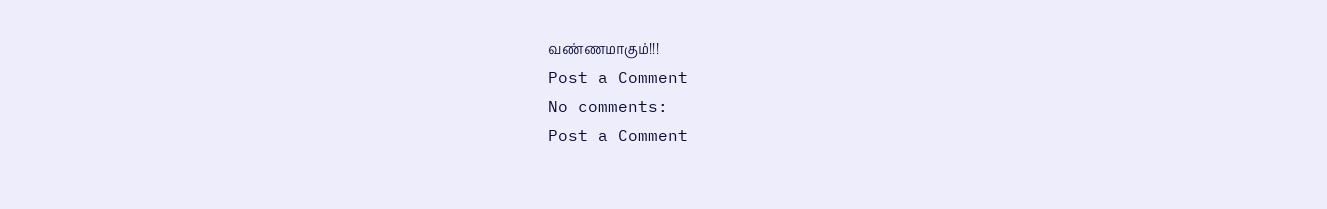வண்ணமாகும்!!!
Post a Comment
No comments:
Post a Comment